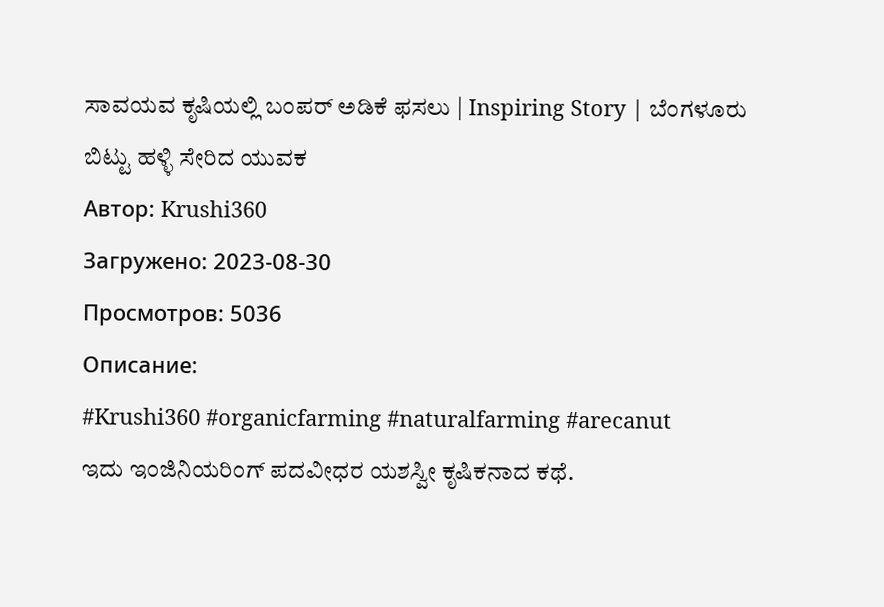ಸಾವಯವ ಕೃಷಿಯಲ್ಲಿ ಬಂಪರ್ ಅಡಿಕೆ ಫಸಲು | Inspiring Story | ಬೆಂಗಳೂರು ಬಿಟ್ಟು ಹಳ್ಳಿ ಸೇರಿದ ಯುವಕ
Автор: Krushi360
Загружено: 2023-08-30
Просмотров: 5036
Описание:
#Krushi360 #organicfarming #naturalfarming #arecanut
ಇದು ಇಂಜಿನಿಯರಿಂಗ್ ಪದವೀಧರ ಯಶಸ್ವೀ ಕೃಷಿಕನಾದ ಕಥೆ.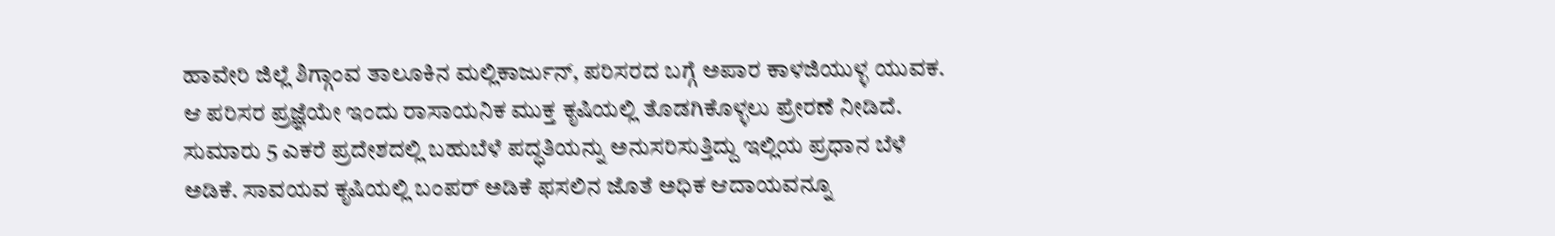ಹಾವೇರಿ ಜಿಲ್ಲೆ ಶಿಗ್ಗಾಂವ ತಾಲೂಕಿನ ಮಲ್ಲಿಕಾರ್ಜುನ್, ಪರಿಸರದ ಬಗ್ಗೆ ಅಪಾರ ಕಾಳಜಿಯುಳ್ಳ ಯುವಕ. ಆ ಪರಿಸರ ಪ್ರಜ್ಞೆಯೇ ಇಂದು ರಾಸಾಯನಿಕ ಮುಕ್ತ ಕೃಷಿಯಲ್ಲಿ ತೊಡಗಿಕೊಳ್ಳಲು ಪ್ರೇರಣೆ ನೀಡಿದೆ. ಸುಮಾರು 5 ಎಕರೆ ಪ್ರದೇಶದಲ್ಲಿ ಬಹುಬೆಳೆ ಪದ್ಧತಿಯನ್ನು ಅನುಸರಿಸುತ್ತಿದ್ದು ಇಲ್ಲಿಯ ಪ್ರಧಾನ ಬೆಳೆ ಅಡಿಕೆ. ಸಾವಯವ ಕೃಷಿಯಲ್ಲಿ ಬಂಪರ್ ಅಡಿಕೆ ಫಸಲಿನ ಜೊತೆ ಅಧಿಕ ಆದಾಯವನ್ನೂ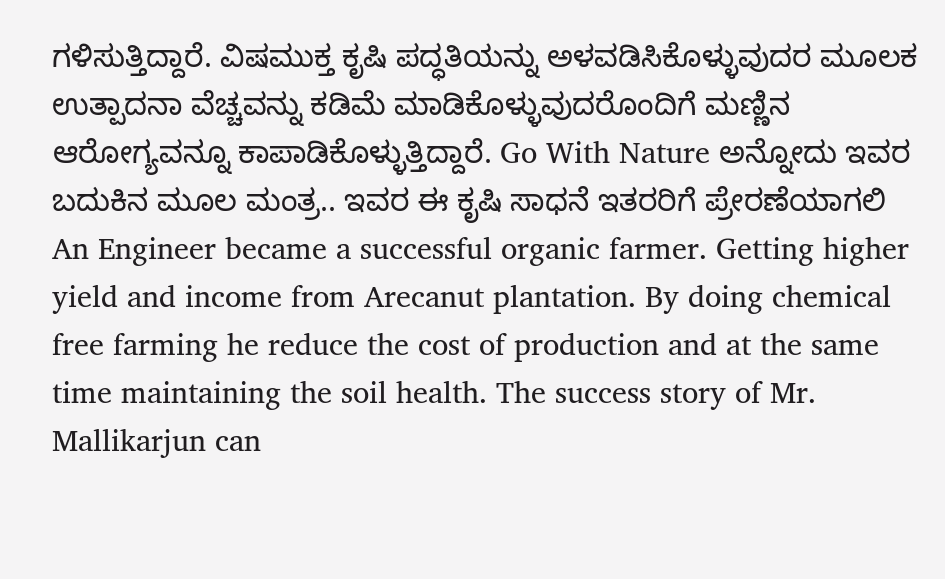ಗಳಿಸುತ್ತಿದ್ದಾರೆ. ವಿಷಮುಕ್ತ ಕೃಷಿ ಪದ್ಧತಿಯನ್ನು ಅಳವಡಿಸಿಕೊಳ್ಳುವುದರ ಮೂಲಕ ಉತ್ಪಾದನಾ ವೆಚ್ಚವನ್ನು ಕಡಿಮೆ ಮಾಡಿಕೊಳ್ಳುವುದರೊಂದಿಗೆ ಮಣ್ಣಿನ ಆರೋಗ್ಯವನ್ನೂ ಕಾಪಾಡಿಕೊಳ್ಳುತ್ತಿದ್ದಾರೆ. Go With Nature ಅನ್ನೋದು ಇವರ ಬದುಕಿನ ಮೂಲ ಮಂತ್ರ.. ಇವರ ಈ ಕೃಷಿ ಸಾಧನೆ ಇತರರಿಗೆ ಪ್ರೇರಣೆಯಾಗಲಿ
An Engineer became a successful organic farmer. Getting higher yield and income from Arecanut plantation. By doing chemical free farming he reduce the cost of production and at the same time maintaining the soil health. The success story of Mr. Mallikarjun can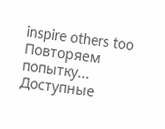inspire others too
Повторяем попытку...
Доступные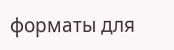форматы для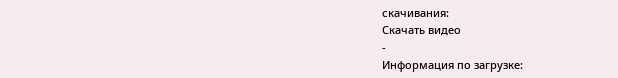скачивания:
Скачать видео
-
Информация по загрузке: